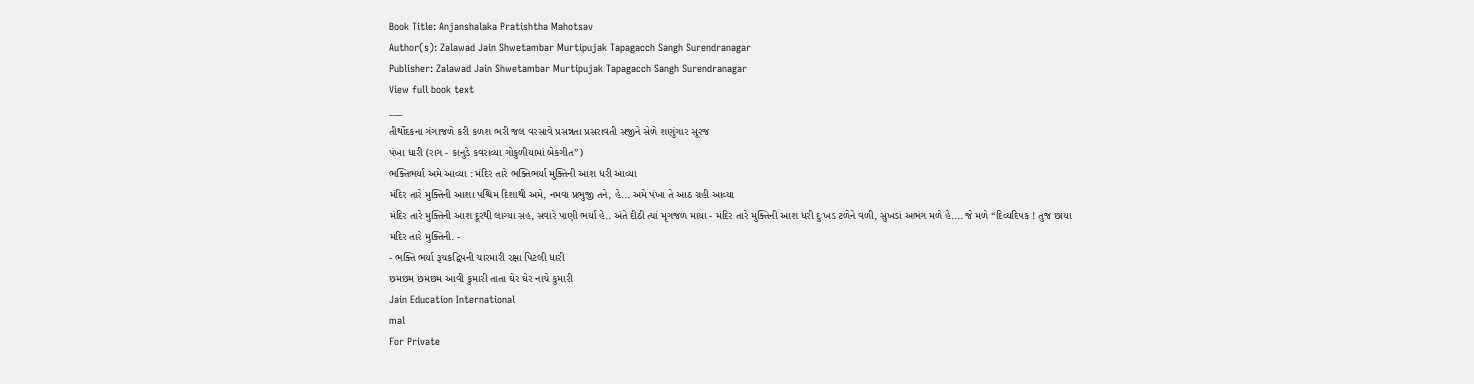Book Title: Anjanshalaka Pratishtha Mahotsav
Author(s): Zalawad Jain Shwetambar Murtipujak Tapagacch Sangh Surendranagar
Publisher: Zalawad Jain Shwetambar Murtipujak Tapagacch Sangh Surendranagar
View full book text
___
તીર્થોદકના ગંગાજળે કરી કળશ ભરી જલ વરસાવે પ્રસન્નતા પ્રસરાવતી સજીને સેળે શણુંગાર સૂરજ
પંખા ધારી (રાગ - કાનુડે કવરાવ્યા ગોકુળીયામાં બેકગીત”)
ભક્તિભર્યા અમે આવ્યા : મંદિર તારે ભક્તિભર્યા મુક્તિની આશ ધરી આવ્યા
મંદિર તારે મુક્તિની આશા પશ્ચિમ દિશાથી અમે, નમવા પ્રભુજી તને, હે... અમે પંખા તે આઠ ગ્રહી આવ્યા
મંદિર તારે મુક્તિની આશ દૂરથી લાગ્યા સહ, સવારે પાણી ભર્યા હે.. અંતે દીઠી ત્યાં મૃગજળ માયા - મંદિર તારે મુક્તિની આશ ધરી દુઃખડ ટળેને વળી, સુખડાં અભંગ મળે હે.... જે મળે “દિવ્યદિપક ! તુજ છાયા
મદિર તારે મુક્તિની. -
- ભક્તિ ભર્યા રૂચકદ્વિપની ચારમારી રક્ષા પિટલી ધારી
છમછમ છમછમ આવી કુમારી તાતા ઘેર ઘેર નાચે કુમારી
Jain Education International
mal
For Private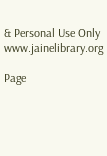& Personal Use Only
www.jainelibrary.org

Page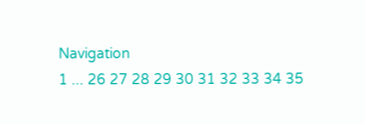Navigation
1 ... 26 27 28 29 30 31 32 33 34 35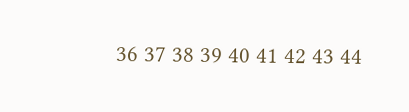36 37 38 39 40 41 42 43 44